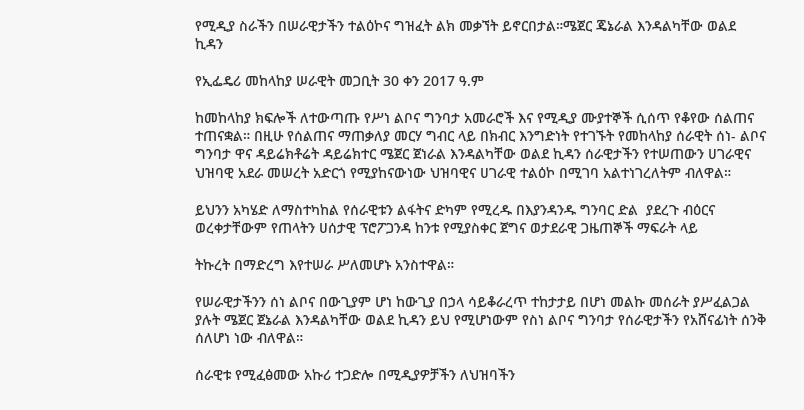የሚዲያ ስራችን በሠራዊታችን ተልዕኮና ግዝፈት ልክ መቃኘት ይኖርበታል።ሜጀር ጄኔራል እንዳልካቸው ወልደ ኪዳን

የኢፌዴሪ መከላከያ ሠራዊት መጋቢት 30 ቀን 2017 ዓ.ም

ከመከላከያ ክፍሎች ለተውጣጡ የሥነ ልቦና ግንባታ አመራሮች እና የሚዲያ ሙያተኞች ሲሰጥ የቆየው ሰልጠና ተጠናቋል። በዚሁ የሰልጠና ማጠቃለያ መርሃ ግብር ላይ በክብር እንግድነት የተገኙት የመከላከያ ሰራዊት ሰነ- ልቦና ግንባታ ዋና ዳይሬክቶሬት ዳይሬክተር ሜጀር ጀነራል እንዳልካቸው ወልደ ኪዳን ሰራዊታችን የተሠጠውን ሀገራዊና ህዝባዊ አደራ መሠረት አድርጎ የሚያከናውነው ህዝባዊና ሀገራዊ ተልዕኮ በሚገባ አልተነገረለትም ብለዋል።

ይህንን አካሄድ ለማስተካከል የሰራዊቱን ልፋትና ድካም የሚረዱ በእያንዳንዱ ግንባር ድል  ያደረጉ ብዕርና ወረቀታቸውም የጠላትን ሀሰታዊ ፕሮፖጋንዳ ከንቱ የሚያስቀር ጀግና ወታደራዊ ጋዜጠኞች ማፍራት ላይ

ትኩረት በማድረግ እየተሠራ ሥለመሆኑ አንስተዋል።

የሠራዊታችንን ሰነ ልቦና በውጊያም ሆነ ከውጊያ በኃላ ሳይቆራረጥ ተከታታይ በሆነ መልኩ መሰራት ያሥፈልጋል ያሉት ሜጀር ጀኔራል እንዳልካቸው ወልደ ኪዳን ይህ የሚሆነውም የስነ ልቦና ግንባታ የሰራዊታችን የአሸናፊነት ሰንቅ ሰለሆነ ነው ብለዋል።

ሰራዊቱ የሚፈፅመው አኩሪ ተጋድሎ በሚዲያዎቻችን ለህዝባችን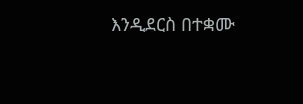እንዲደርስ በተቋሙ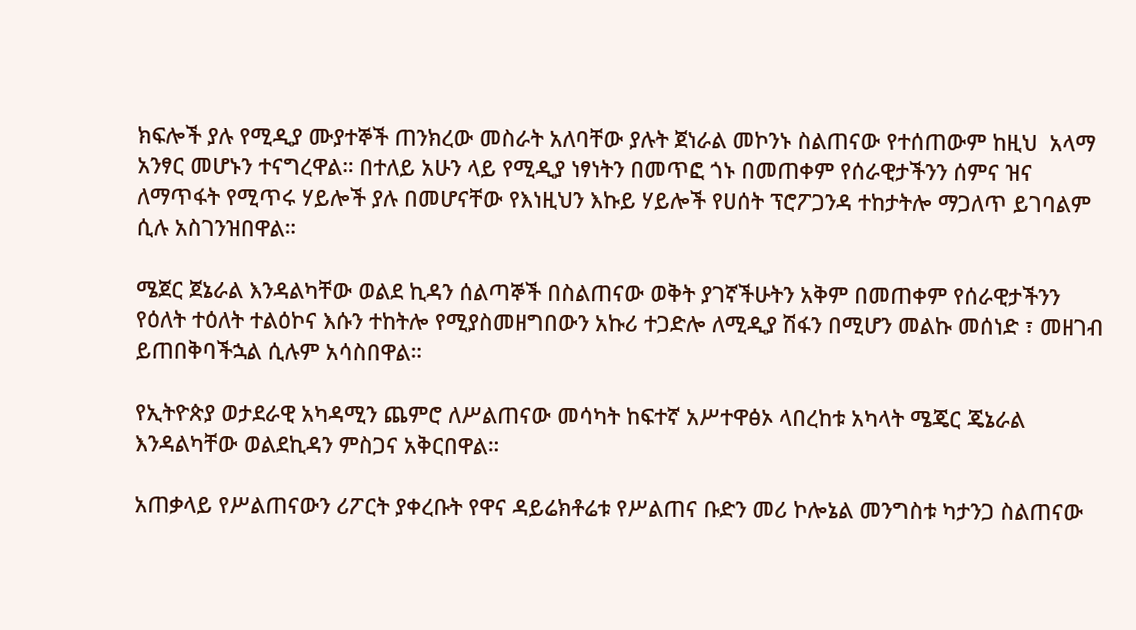ክፍሎች ያሉ የሚዲያ ሙያተኞች ጠንክረው መስራት አለባቸው ያሉት ጀነራል መኮንኑ ስልጠናው የተሰጠውም ከዚህ  አላማ አንፃር መሆኑን ተናግረዋል። በተለይ አሁን ላይ የሚዲያ ነፃነትን በመጥፎ ጎኑ በመጠቀም የሰራዊታችንን ሰምና ዝና ለማጥፋት የሚጥሩ ሃይሎች ያሉ በመሆናቸው የእነዚህን እኩይ ሃይሎች የሀሰት ፕሮፖጋንዳ ተከታትሎ ማጋለጥ ይገባልም ሲሉ አስገንዝበዋል።

ሜጀር ጀኔራል እንዳልካቸው ወልደ ኪዳን ሰልጣኞች በስልጠናው ወቅት ያገኛችሁትን አቅም በመጠቀም የሰራዊታችንን የዕለት ተዕለት ተልዕኮና እሱን ተከትሎ የሚያስመዘግበውን አኩሪ ተጋድሎ ለሚዲያ ሽፋን በሚሆን መልኩ መሰነድ ፣ መዘገብ ይጠበቅባችኋል ሲሉም አሳስበዋል።

የኢትዮጵያ ወታደራዊ አካዳሚን ጨምሮ ለሥልጠናው መሳካት ከፍተኛ አሥተዋፅኦ ላበረከቱ አካላት ሜጄር ጄኔራል እንዳልካቸው ወልደኪዳን ምስጋና አቅርበዋል።

አጠቃላይ የሥልጠናውን ሪፖርት ያቀረቡት የዋና ዳይሬክቶሬቱ የሥልጠና ቡድን መሪ ኮሎኔል መንግስቱ ካታንጋ ስልጠናው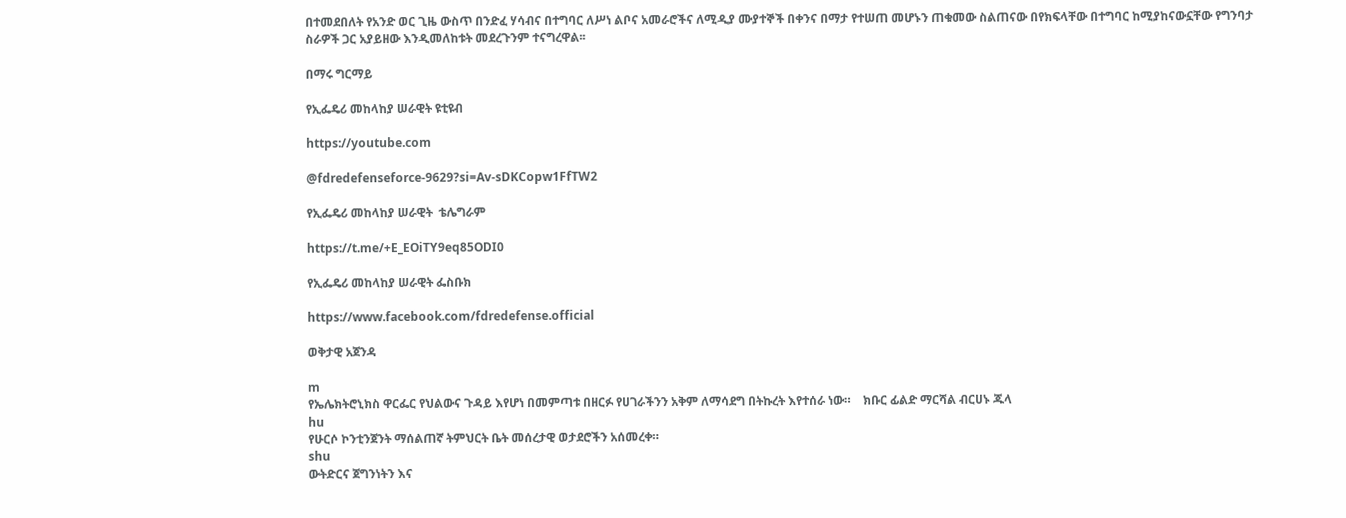በተመደበለት የአንድ ወር ጊዜ ውስጥ በንድፈ ሃሳብና በተግባር ለሥነ ልቦና አመራሮችና ለሚዲያ ሙያተኞች በቀንና በማታ የተሠጠ መሆኑን ጠቁመው ስልጠናው በየክፍላቸው በተግባር ከሚያከናውኗቸው የግንባታ ስራዎች ጋር አያይዘው እንዲመለከቱት መደረጉንም ተናግረዋል፡፡

በማሩ ግርማይ

የኢፌዴሪ መከላከያ ሠራዊት ዩቲዩብ

https://youtube.com

@fdredefenseforce-9629?si=Av-sDKCopw1FfTW2

የኢፌዴሪ መከላከያ ሠራዊት  ቴሌግራም

https://t.me/+E_EOiTY9eq85ODI0

የኢፌዴሪ መከላከያ ሠራዊት ፌስቡክ

https://www.facebook.com/fdredefense.official

ወቅታዊ አጀንዳ

m
የኤሌክትሮኒክስ ዋርፌር የህልውና ጉዳይ እየሆነ በመምጣቱ በዘርፉ የሀገራችንን አቅም ለማሳደግ በትኩረት እየተሰራ ነው።    ክቡር ፊልድ ማርሻል ብርሀኑ ጁላ
hu
የሁርሶ ኮንቲንጀንት ማሰልጠኛ ትምህርት ቤት መሰረታዊ ወታደሮችን አሰመረቀ።
shu
ውትድርና ጀግንነትን እና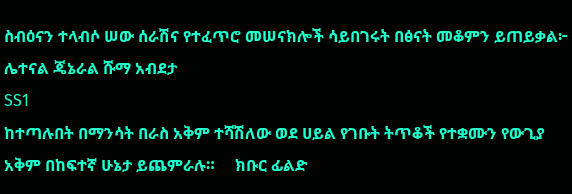ስብዕናን ተላብሶ ሠው ሰራሽና የተፈጥሮ መሠናክሎች ሳይበገሩት በፅናት መቆምን ይጠይቃል፦       ሌተናል ጄኔራል ሹማ አብደታ
SS1
ከተጣሉበት በማንሳት በራስ አቅም ተሻሽለው ወደ ሀይል የገቡት ትጥቆች የተቋሙን የውጊያ አቅም በከፍተኛ ሁኔታ ይጨምራሉ።     ክቡር ፊልድ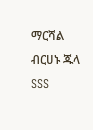ማርሻል ብርሀኑ ጁላ
SSS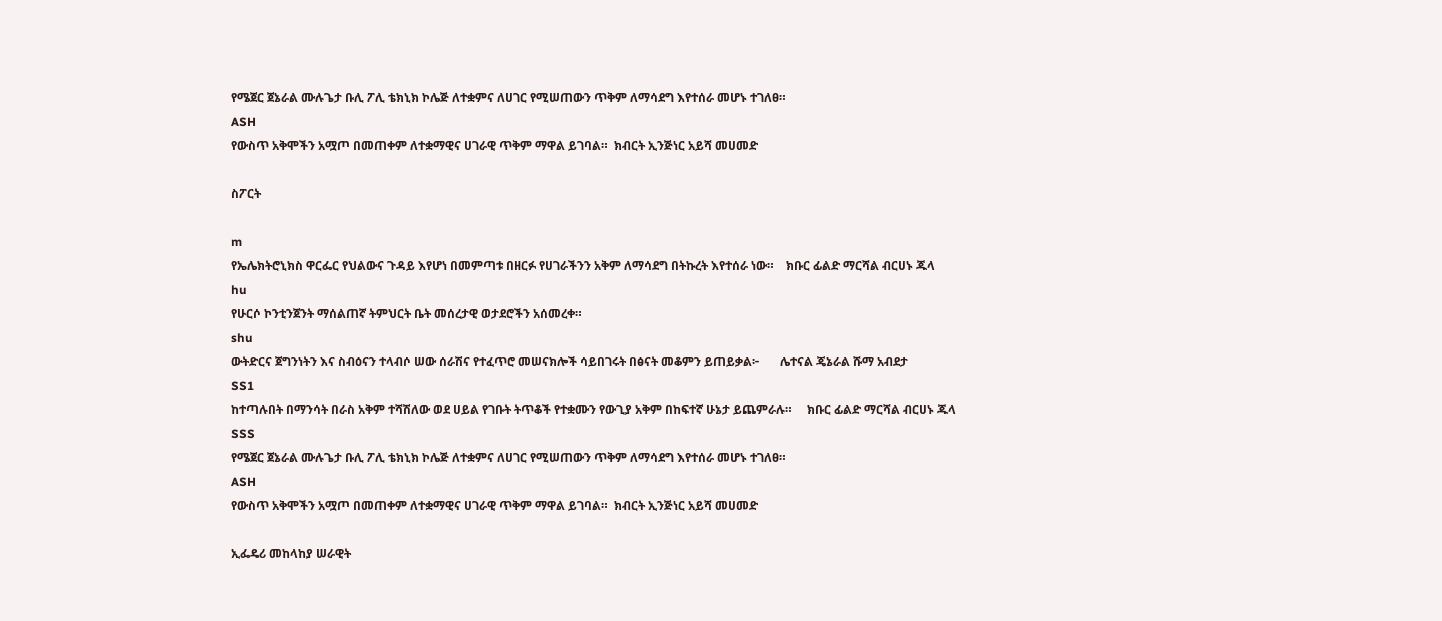የሜጀር ጀኔራል ሙሉጌታ ቡሊ ፖሊ ቴክኒክ ኮሌጅ ለተቋምና ለሀገር የሚሠጠውን ጥቅም ለማሳደግ እየተሰራ መሆኑ ተገለፀ።
ASH
የውስጥ አቅሞችን አሟጦ በመጠቀም ለተቋማዊና ሀገራዊ ጥቅም ማዋል ይገባል።  ክብርት ኢንጅነር አይሻ መሀመድ

ስፖርት

m
የኤሌክትሮኒክስ ዋርፌር የህልውና ጉዳይ እየሆነ በመምጣቱ በዘርፉ የሀገራችንን አቅም ለማሳደግ በትኩረት እየተሰራ ነው።    ክቡር ፊልድ ማርሻል ብርሀኑ ጁላ
hu
የሁርሶ ኮንቲንጀንት ማሰልጠኛ ትምህርት ቤት መሰረታዊ ወታደሮችን አሰመረቀ።
shu
ውትድርና ጀግንነትን እና ስብዕናን ተላብሶ ሠው ሰራሽና የተፈጥሮ መሠናክሎች ሳይበገሩት በፅናት መቆምን ይጠይቃል፦       ሌተናል ጄኔራል ሹማ አብደታ
SS1
ከተጣሉበት በማንሳት በራስ አቅም ተሻሽለው ወደ ሀይል የገቡት ትጥቆች የተቋሙን የውጊያ አቅም በከፍተኛ ሁኔታ ይጨምራሉ።     ክቡር ፊልድ ማርሻል ብርሀኑ ጁላ
SSS
የሜጀር ጀኔራል ሙሉጌታ ቡሊ ፖሊ ቴክኒክ ኮሌጅ ለተቋምና ለሀገር የሚሠጠውን ጥቅም ለማሳደግ እየተሰራ መሆኑ ተገለፀ።
ASH
የውስጥ አቅሞችን አሟጦ በመጠቀም ለተቋማዊና ሀገራዊ ጥቅም ማዋል ይገባል።  ክብርት ኢንጅነር አይሻ መሀመድ

ኢፌዴሪ መከላከያ ሠራዊት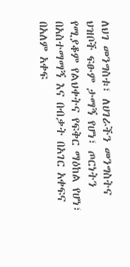ለህገ መንግስቱ፣ ለሀገራችን መንግስትና ህዝቦች ፍፁም ታማኝ የሆነ፣ ጦርነትን የሚያቆም የልህቀትና የፍቅር ማዕከል የሆነ፣ በአስተማማኝ እና በብቃት በአገር አቀፍና በአለም አቀፍ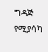ግዳጅ የሚያሳካ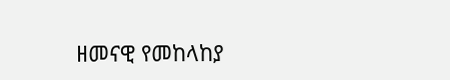ዘመናዊ የመከላከያ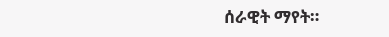ሰራዊት ማየት።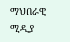ማህበራዊ ሚዲያ